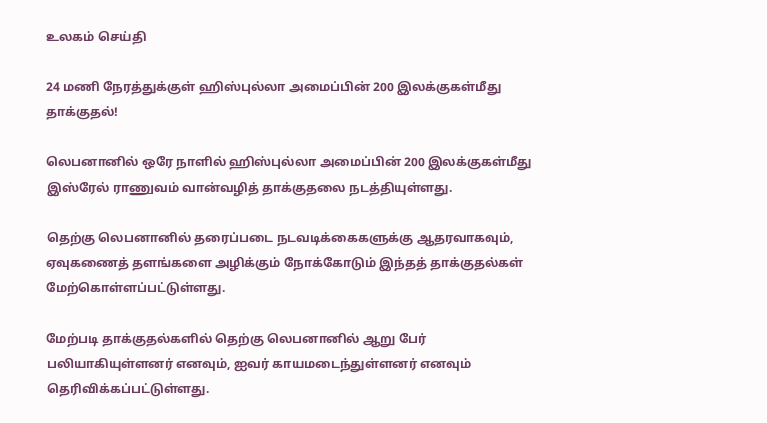உலகம் செய்தி

24 மணி நேரத்துக்குள் ஹிஸ்புல்லா அமைப்பின் 200 இலக்குகள்மீது தாக்குதல்!

லெபனானில் ஒரே நாளில் ஹிஸ்புல்லா அமைப்பின் 200 இலக்குகள்மீது இஸ்ரேல் ராணுவம் வான்வழித் தாக்குதலை நடத்தியுள்ளது.

தெற்கு லெபனானில் தரைப்படை நடவடிக்கைகளுக்கு ஆதரவாகவும், ஏவுகணைத் தளங்களை அழிக்கும் நோக்கோடும் இந்தத் தாக்குதல்கள் மேற்கொள்ளப்பட்டுள்ளது.

மேற்படி தாக்குதல்களில் தெற்கு லெபனானில் ஆறு பேர் பலியாகியுள்ளனர் எனவும், ஐவர் காயமடைந்துள்ளனர் எனவும் தெரிவிக்கப்பட்டுள்ளது.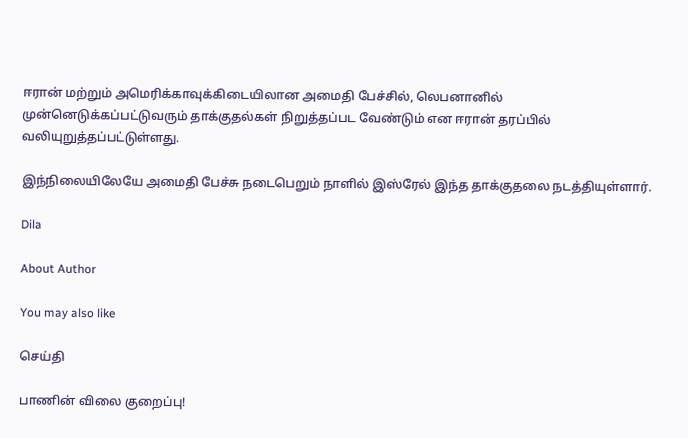ஈரான் மற்றும் அமெரிக்காவுக்கிடையிலான அமைதி பேச்சில், லெபனானில் முன்னெடுக்கப்பட்டுவரும் தாக்குதல்கள் நிறுத்தப்பட வேண்டும் என ஈரான் தரப்பில் வலியுறுத்தப்பட்டுள்ளது.

இந்நிலையிலேயே அமைதி பேச்சு நடைபெறும் நாளில் இஸ்ரேல் இந்த தாக்குதலை நடத்தியுள்ளார்.

Dila

About Author

You may also like

செய்தி

பாணின் விலை குறைப்பு!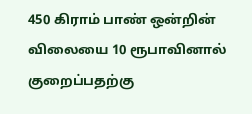450 கிராம் பாண் ஒன்றின் விலையை 10 ரூபாவினால் குறைப்பதற்கு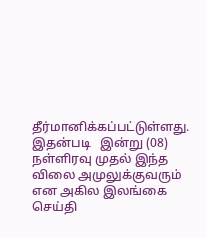தீர்மானிக்கப்பட்டுள்ளது. இதன்படி   இன்று (08) நள்ளிரவு முதல் இந்த விலை அமுலுக்குவரும் என அகில இலங்கை
செய்தி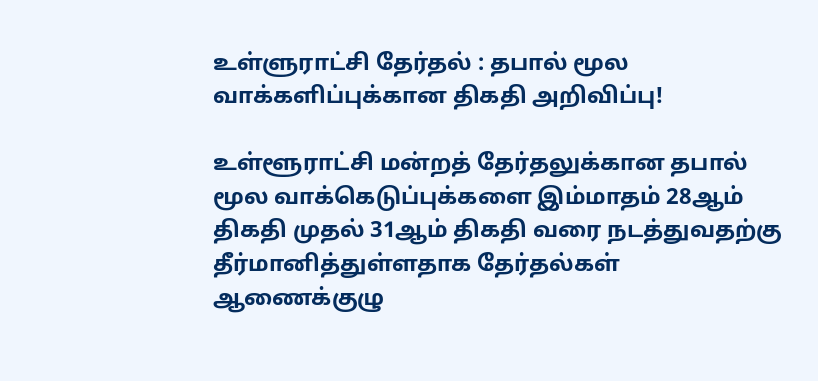உள்ளுராட்சி தேர்தல் : தபால் மூல வாக்களிப்புக்கான திகதி அறிவிப்பு!

உள்ளூராட்சி மன்றத் தேர்தலுக்கான தபால் மூல வாக்கெடுப்புக்களை இம்மாதம் 28ஆம் திகதி முதல் 31ஆம் திகதி வரை நடத்துவதற்கு தீர்மானித்துள்ளதாக தேர்தல்கள் ஆணைக்குழு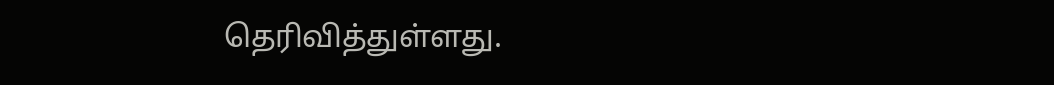தெரிவித்துள்ளது.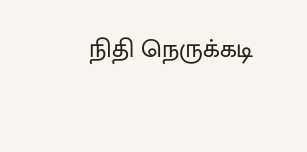நிதி நெருக்கடி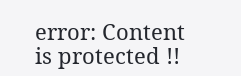error: Content is protected !!